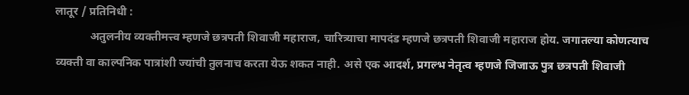लातूर / प्रतिनिधी :
            अतुलनीय व्यक्तीमत्त्व म्हणजे छत्रपती शिवाजी महाराज, चारित्र्याचा मापदंड म्हणजे छत्रपती शिवाजी महाराज होय. जगातल्या कोणत्याच व्यक्ती वा काल्पनिक पात्रांशी ज्यांची तुलनाच करता येऊ शकत नाही. असे एक आदर्श, प्रगल्भ नेतृत्व म्हणजे जिजाऊ पुत्र छत्रपती शिवाजी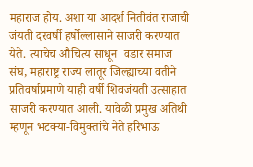महाराज होय. अशा या आदर्श नितीवंत राजाची जंयती दरवर्षी हर्षोल्लासाने साजरी करण्यात येते. त्याचेच औचित्य साधून  वडार समाज संघ, महाराष्ट्र राज्य लातूर जिल्ह्याच्या वतीने प्रतिवर्षाप्रमाणे याही वर्षी शिवजंयती उत्साहात साजरी करण्यात आली. यावेळी प्रमुख अतिथी म्हणून भटक्या-विमुक्तांचे नेते हरिभाऊ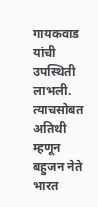गायकवाड यांची उपस्थिती लाभली. त्याचसोबत अतिथी म्हणून बहुजन नेते भारत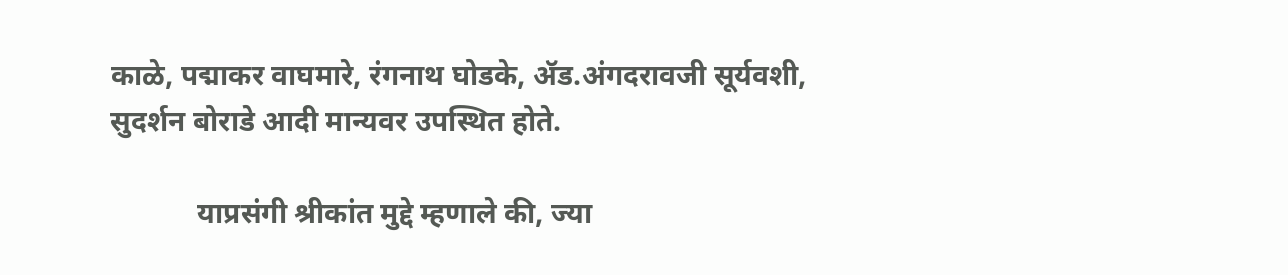काळे, पद्माकर वाघमारे, रंगनाथ घोडके, ॲड.अंगदरावजी सूर्यवशी, सुदर्शन बोराडे आदी मान्यवर उपस्थित होते.

            याप्रसंगी श्रीकांत मुद्दे म्हणाले की, ज्या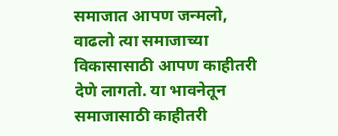समाजात आपण जन्मलो, वाढलो त्या समाजाच्या        विकासासाठी आपण काहीतरी देणे लागतो. या भावनेतून समाजासाठी काहीतरी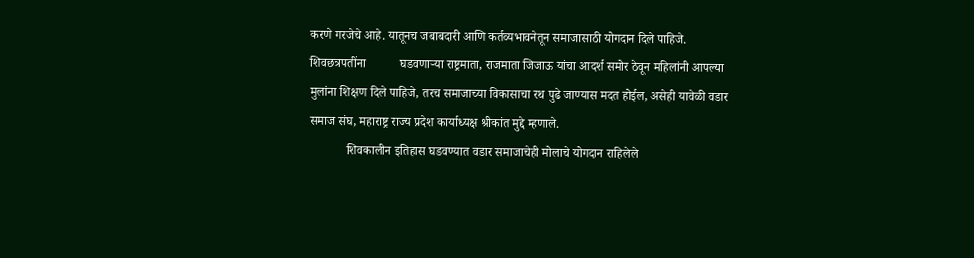करणे गरजेचे आहे. यातूनच जबाबदारी आणि कर्तव्यभावनेतून समाजासाठी योगदान दिले पाहिजे. शिवछत्रपतींना           घडवणाऱ्या राष्ट्रमाता, राजमाता जिजाऊ यांचा आदर्श समोर ठेवून महिलांनी आपल्या मुलांना शिक्षण दिले पाहिजे, तरच समाजाच्या विकासाचा रथ पुढे जाण्यास मदत होईल, असेही यावेळी वडार समाज संघ, महाराष्ट्र राज्य प्रदेश कार्याध्यक्ष श्रीकांत मुद्दे म्हणाले.
            शिवकालीन इतिहास घडवण्यात वडार समाजाचेही मोलाचे योगदान राहिलेले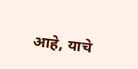आहे, याचे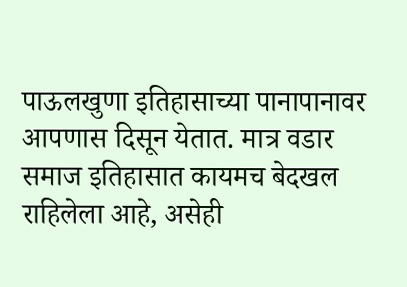पाऊलखुणा इतिहासाच्या पानापानावर आपणास दिसून येतात. मात्र वडार समाज इतिहासात कायमच बेदखल राहिलेला आहे, असेही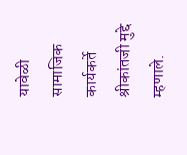यावेळी सामाजिक कार्यकर्ते श्रीकांतजी मुद्दे म्हणाले.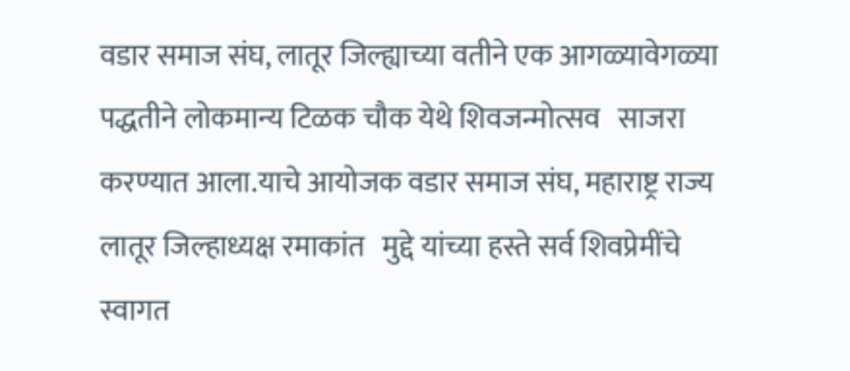वडार समाज संघ, लातूर जिल्ह्याच्या वतीने एक आगळ्यावेगळ्या पद्धतीने लोकमान्य टिळक चौक येथे शिवजन्मोत्सव   साजरा करण्यात आला.याचे आयोजक वडार समाज संघ, महाराष्ट्र राज्य  लातूर जिल्हाध्यक्ष रमाकांत   मुद्दे यांच्या हस्ते सर्व शिवप्रेमींचे स्वागत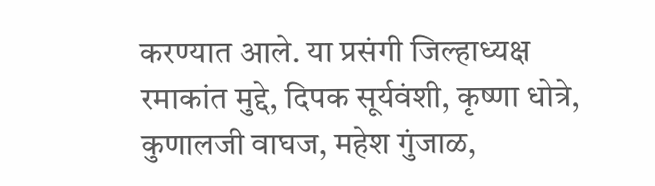करण्यात आले. या प्रसंगी जिल्हाध्यक्ष रमाकांत मुद्दे, दिपक सूर्यवंशी, कृष्णा धोत्रे,  कुणालजी वाघज, महेश गुंजाळ,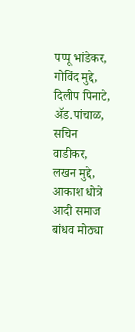पप्पू भांडेकर, गोविंद मुद्दे, दिलीप पिनाटे, ॲड.पांचाळ, सचिन वाडीकर, लखन मुद्दे,  आकाश धोत्रे  आदी समाज बांधव मोठ्या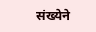संख्येने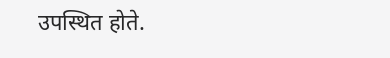उपस्थित होते.